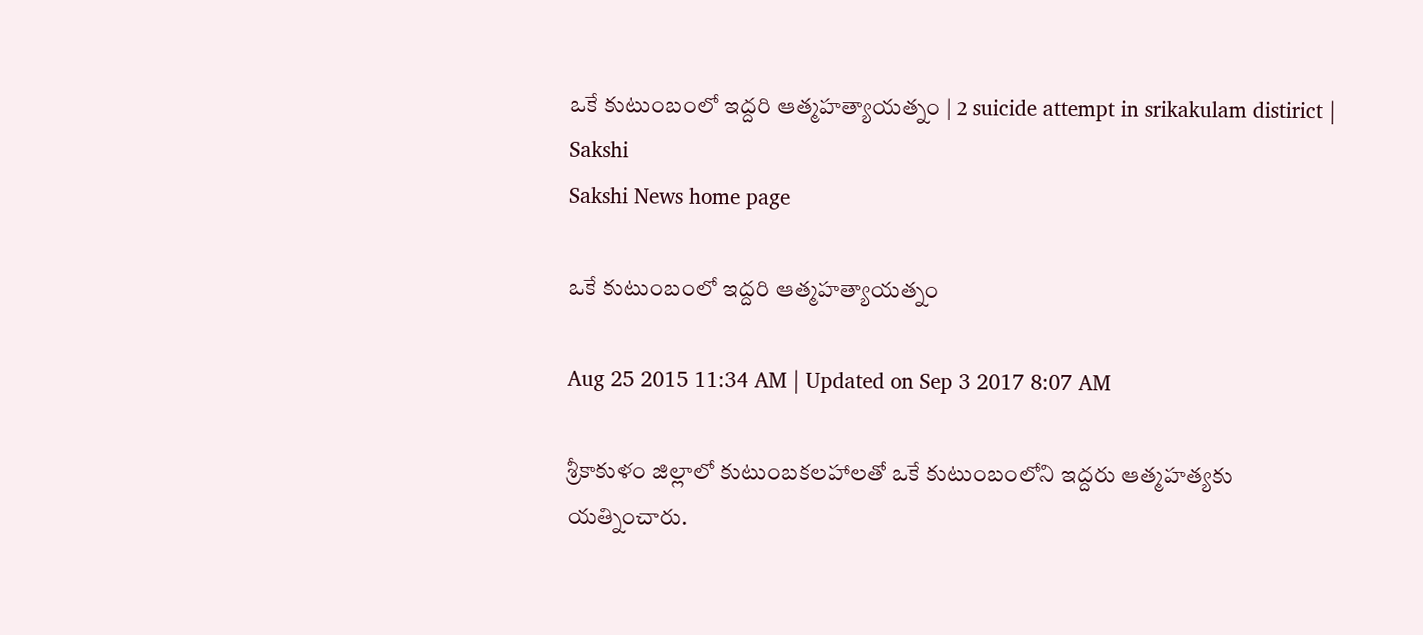ఒకే కుటుంబంలో ఇద్దరి ఆత్మహత్యాయత్నం | 2 suicide attempt in srikakulam distirict | Sakshi
Sakshi News home page

ఒకే కుటుంబంలో ఇద్దరి ఆత్మహత్యాయత్నం

Aug 25 2015 11:34 AM | Updated on Sep 3 2017 8:07 AM

శ్రీకాకుళం జిల్లాలో కుటుంబకలహాలతో ఒకే కుటుంబంలోని ఇద్దరు ఆత్మహత్యకు యత్నించారు.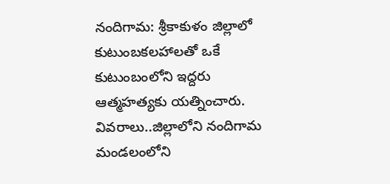నందిగామ: శ్రీకాకుళం జిల్లాలో కుటుంబకలహాలతో ఒకే కుటుంబంలోని ఇద్దరు ఆత్మహత్యకు యత్నించారు. వివరాలు..జిల్లాలోని నందిగామ మండలంలోని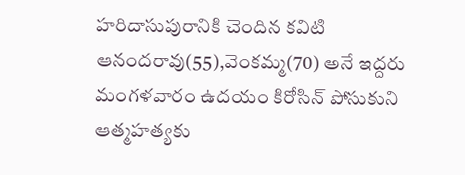హరిదాసుపురానికి చెందిన కవిటి ఆనందరావు(55),వెంకమ్మ(70) అనే ఇద్దరు మంగళవారం ఉదయం కిరోసిన్ పోసుకుని ఆత్మహత్యకు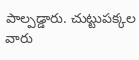పాల్పడ్డారు. చుట్టుపక్కల వారు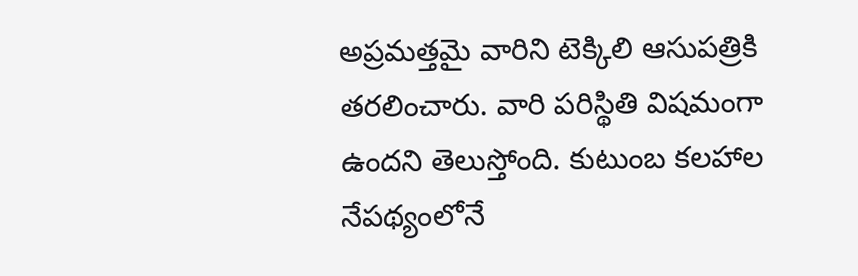అప్రమత్తమై వారిని టెక్కిలి ఆసుపత్రికి తరలించారు. వారి పరిస్థితి విషమంగా ఉందని తెలుస్తోంది. కుటుంబ కలహాల నేపథ్యంలోనే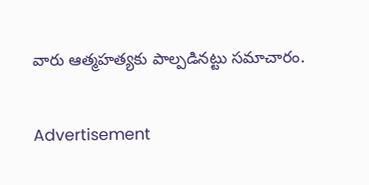వారు ఆత్మహత్యకు పాల్పడినట్టు సమాచారం.


Advertisement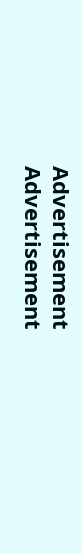Advertisement
Advertisement